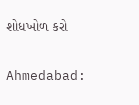શોધખોળ કરો

Ahmedabad: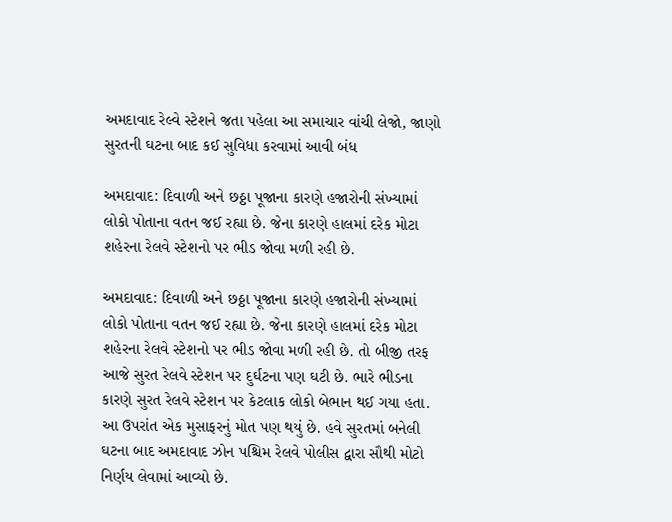અમદાવાદ રેલ્વે સ્ટેશને જતા પહેલા આ સમાચાર વાંચી લેજો, જાણો સુરતની ઘટના બાદ કઈ સુવિધા કરવામાં આવી બંધ

અમદાવાદ: દિવાળી અને છઠ્ઠા પૂજાના કારણે હજારોની સંખ્યામાં લોકો પોતાના વતન જઈ રહ્યા છે. જેના કારણે હાલમાં દરેક મોટા શહેરના રેલવે સ્ટેશનો પર ભીડ જોવા મળી રહી છે.

અમદાવાદ: દિવાળી અને છઠ્ઠા પૂજાના કારણે હજારોની સંખ્યામાં લોકો પોતાના વતન જઈ રહ્યા છે. જેના કારણે હાલમાં દરેક મોટા શહેરના રેલવે સ્ટેશનો પર ભીડ જોવા મળી રહી છે. તો બીજી તરફ આજે સુરત રેલવે સ્ટેશન પર દુર્ઘટના પણ ઘટી છે. ભારે ભીડના કારણે સુરત રેલવે સ્ટેશન પર કેટલાક લોકો બેભાન થઈ ગયા હતા. આ ઉપરાંત એક મુસાફરનું મોત પણ થયું છે. હવે સુરતમાં બનેલી ઘટના બાદ અમદાવાદ ઝોન પશ્ચિમ રેલવે પોલીસ દ્વારા સૌથી મોટો નિર્ણય લેવામાં આવ્યો છે.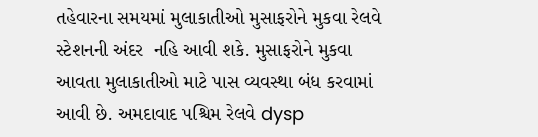તહેવારના સમયમાં મુલાકાતીઓ મુસાફરોને મુકવા રેલવે સ્ટેશનની અંદર  નહિ આવી શકે. મુસાફરોને મુકવા આવતા મુલાકાતીઓ માટે પાસ વ્યવસ્થા બંધ કરવામાં આવી છે. અમદાવાદ પશ્ચિમ રેલવે dysp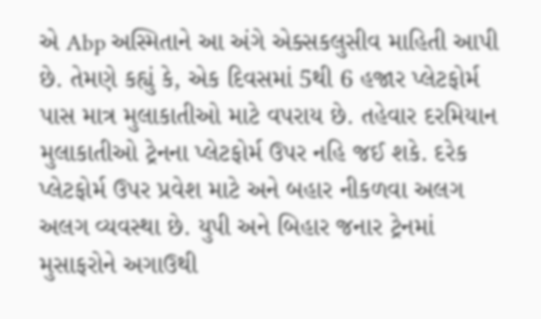એ Abp અસ્મિતાને આ અંગે એક્સકલુસીવ માહિતી આપી છે. તેમણે કહ્યું કે, એક દિવસમાં 5થી 6 હજાર પ્લેટફોર્મ પાસ માત્ર મુલાકાતીઓ માટે વપરાય છે. તહેવાર દરમિયાન મુલાકાતીઓ ટ્રેનના પ્લેટફોર્મ ઉપર નહિ જઈ શકે. દરેક પ્લેટફોર્મ ઉપર પ્રવેશ માટે અને બહાર નીકળવા અલગ અલગ વ્યવસ્થા છે. યુપી અને બિહાર જનાર ટ્રેનમાં મુસાફરોને અગાઉથી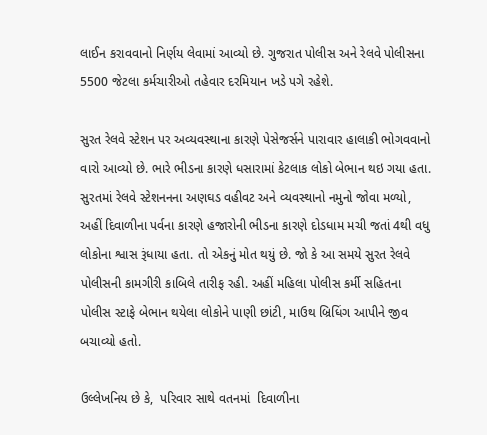લાઈન કરાવવાનો નિર્ણય લેવામાં આવ્યો છે. ગુજરાત પોલીસ અને રેલવે પોલીસના 5500 જેટલા કર્મચારીઓ તહેવાર દરમિયાન ખડે પગે રહેશે.

સુરત રેલવે સ્ટેશન પર અવ્યવસ્થાના કારણે પેસેજર્સને પારાવાર હાલાકી ભોગવવાનો વારો આવ્યો છે. ભારે ભીડના કારણે ધસારામાં કેટલાક લોકો બેભાન થઇ ગયા હતા. સુરતમાં રેલવે સ્ટેશનનના અણઘડ વહીવટ અને વ્યવસ્થાનો નમુનો જોવા મળ્યો, અહીં દિવાળીના પર્વના કારણે હજારોની ભીડના કારણે દોડધામ મચી જતાં 4થી વધુ લોકોના શ્વાસ રૂંધાયા હતા. તો એકનું મોત થયું છે. જો કે આ સમયે સુરત રેલવે પોલીસની કામગીરી કાબિલે તારીફ રહી. અહીં મહિલા પોલીસ કર્મી સહિતના પોલીસ સ્ટાફે બેભાન થયેલા લોકોને પાણી છાંટી, માઉથ બ્રિધિંગ આપીને જીવ બચાવ્યો હતો.

ઉલ્લેખનિય છે કે,  પરિવાર સાથે વતનમાં  દિવાળીના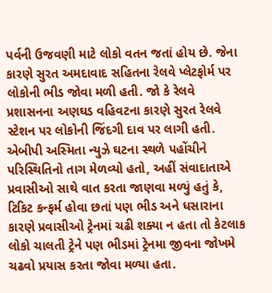પર્વની ઉજવણી માટે લોકો વતન જતાં હોય છે. જેના કારણે સુરત અમદાવાદ સહિતના રેલવે પ્લેટફોર્મ પર લોકોની ભીડ જોવા મળી હતી. જો કે રેલવે પ્રશાસનના અણઘડ વહિવટના કારણે સુરત રેલવે સ્ટેશન પર લોકોની જિંદગી દાવ પર લાગી હતી. એબીપી અસ્મિતા ન્યુઝે ઘટના સ્થળે પહોંચીને પરિસ્થિતિનો તાગ મેળવ્યો હતો, અહીં સંવાદાતાએ પ્રવાસીઓ સાથે વાત કરતા જાણવા મળ્યું હતું કે, ટિકિટ કન્ફર્મ હોવા છતાં પણ ભીડ અને ધસારાના કારણે પ્રવાસીઓ ટ્રેનમાં ચઢી શક્યા ન હતા તો કેટલાક લોકો ચાલતી ટ્રેને પણ ભીડમાં ટ્રેનમા જીવના જોખમે ચઢવો પ્રયાસ કરતા જોવા મળ્યા હતા.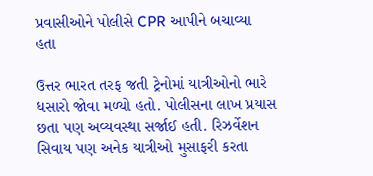પ્રવાસીઓને પોલીસે CPR આપીને બચાવ્યા  હતા

ઉત્તર ભારત તરફ જતી ટ્રેનોમાં યાત્રીઓનો ભારે ધસારો જોવા મળ્યો હતો. પોલીસના લાખ પ્રયાસ છતા પણ અવ્યવસ્થા સર્જાઈ હતી. રિઝર્વેશન સિવાય પણ અનેક યાત્રીઓ મુસાફરી કરતા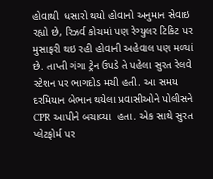હોવાથી  ધસારો થયો હોવાનો અનુમાન સેવાઇ રહ્યો છે, રિઝર્વ કોચમાં પણ રેગ્યુલર ટિકિટ પર  મુસાફરી થઇ રહી હોવાની અહેવાલ પણ મળ્યાં છે. તાપ્તી ગંગા ટ્રેન ઉપડે તે પહેલા સુરત રેલવે સ્ટેશન પર ભાગદોડ મચી હતી. આ સમય દરમિયાન બેભાન થયેલા પ્રવાસીઓને પોલીસને CPR આપીને બચાવ્યા  હતા. એક સાથે સુરત પ્લેટફોર્મ પર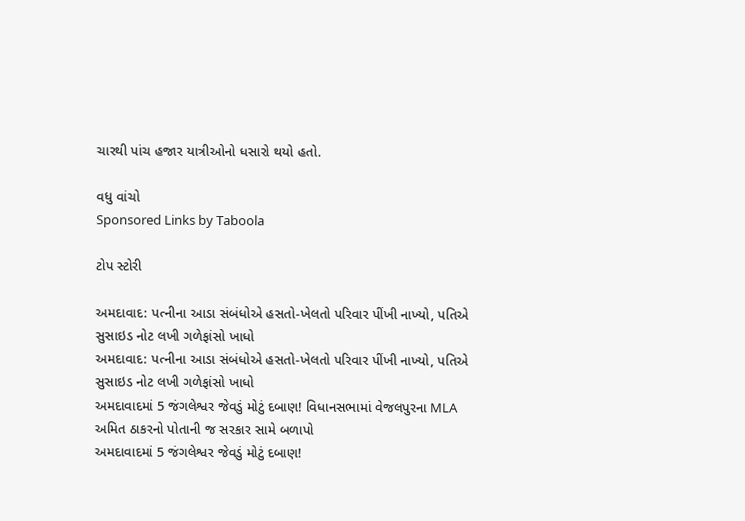ચારથી પાંચ હજાર યાત્રીઓનો ધસારો થયો હતો.

વધુ વાંચો
Sponsored Links by Taboola

ટોપ સ્ટોરી

અમદાવાદ: પત્નીના આડા સંબંધોએ હસતો-ખેલતો પરિવાર પીંખી નાખ્યો, પતિએ સુસાઇડ નોટ લખી ગળેફાંસો ખાધો
અમદાવાદ: પત્નીના આડા સંબંધોએ હસતો-ખેલતો પરિવાર પીંખી નાખ્યો, પતિએ સુસાઇડ નોટ લખી ગળેફાંસો ખાધો
અમદાવાદમાં 5 જંગલેશ્વર જેવડું મોટું દબાણ! વિધાનસભામાં વેજલપુરના MLA અમિત ઠાકરનો પોતાની જ સરકાર સામે બળાપો
અમદાવાદમાં 5 જંગલેશ્વર જેવડું મોટું દબાણ!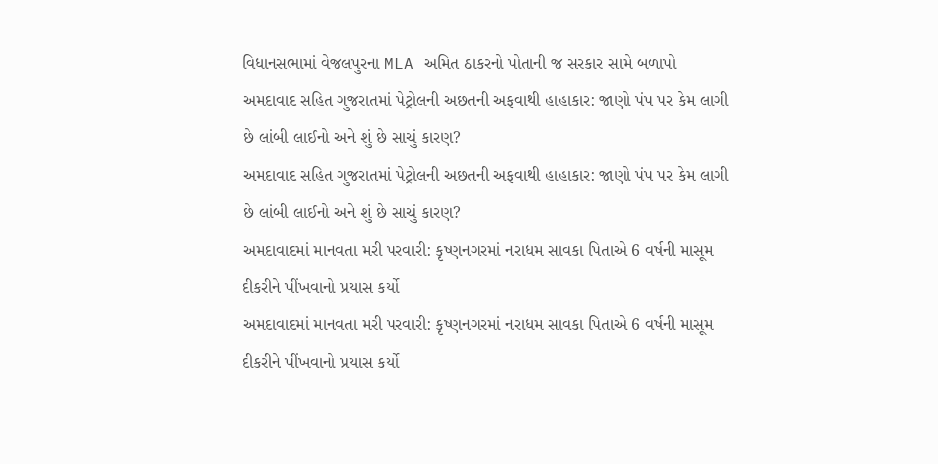વિધાનસભામાં વેજલપુરના MLA અમિત ઠાકરનો પોતાની જ સરકાર સામે બળાપો
અમદાવાદ સહિત ગુજરાતમાં પેટ્રોલની અછતની અફવાથી હાહાકાર: જાણો પંપ પર કેમ લાગી છે લાંબી લાઈનો અને શું છે સાચું કારણ?
અમદાવાદ સહિત ગુજરાતમાં પેટ્રોલની અછતની અફવાથી હાહાકાર: જાણો પંપ પર કેમ લાગી છે લાંબી લાઈનો અને શું છે સાચું કારણ?
અમદાવાદમાં માનવતા મરી પરવારી: કૃષ્ણનગરમાં નરાધમ સાવકા પિતાએ 6 વર્ષની માસૂમ દીકરીને પીંખવાનો પ્રયાસ કર્યો
અમદાવાદમાં માનવતા મરી પરવારી: કૃષ્ણનગરમાં નરાધમ સાવકા પિતાએ 6 વર્ષની માસૂમ દીકરીને પીંખવાનો પ્રયાસ કર્યો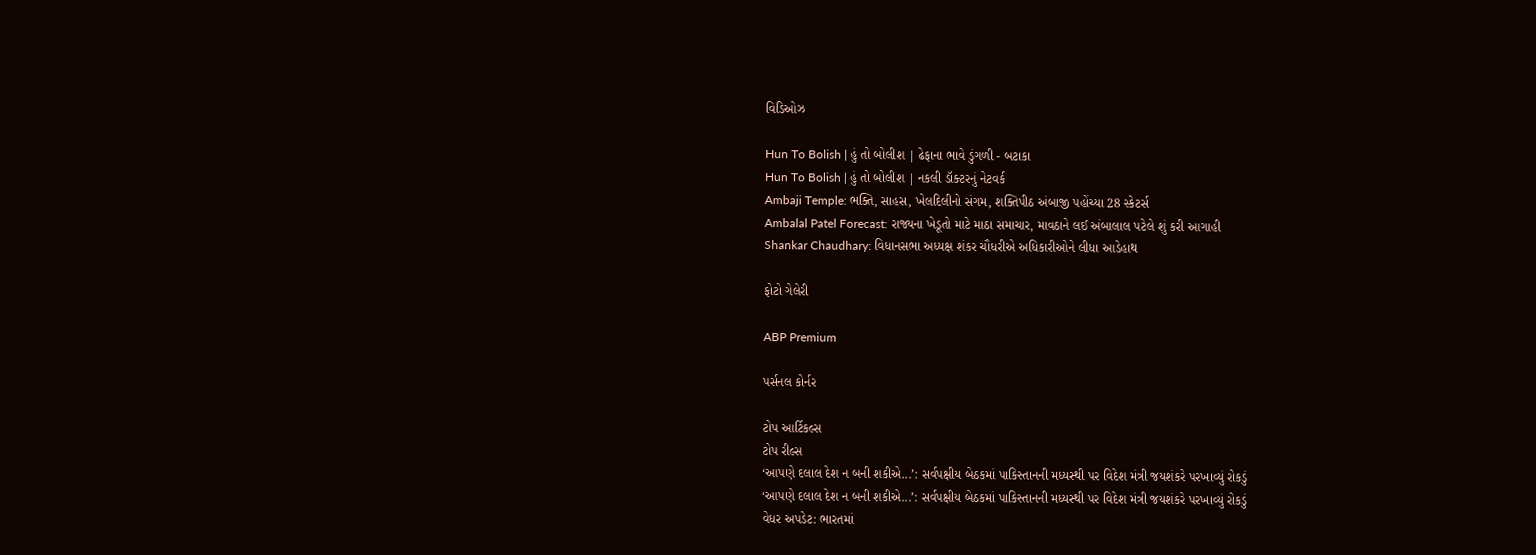વિડિઓઝ

Hun To Bolish | હું તો બોલીશ | ઢેફાના ભાવે ડુંગળી - બટાકા
Hun To Bolish | હું તો બોલીશ | નકલી ડૉક્ટરનું નેટવર્ક
Ambaji Temple: ભક્તિ, સાહસ, ખેલદિલીનો સંગમ, શક્તિપીઠ અંબાજી પહોંચ્યા 28 સ્કેટર્સ
Ambalal Patel Forecast: રાજ્યના ખેડૂતો માટે માઠા સમાચાર, માવઠાને લઈ અંબાલાલ પટેલે શું કરી આગાહી
Shankar Chaudhary: વિધાનસભા અધ્યક્ષ શંકર ચૌધરીએ અધિકારીઓને લીધા આડેહાથ

ફોટો ગેલેરી

ABP Premium

પર્સનલ કોર્નર

ટોપ આર્ટિકલ્સ
ટોપ રીલ્સ
‘આપણે દલાલ દેશ ન બની શકીએ...’: સર્વપક્ષીય બેઠકમાં પાકિસ્તાનની મધ્યસ્થી પર વિદેશ મંત્રી જયશંકરે પરખાવ્યું રોકડું
‘આપણે દલાલ દેશ ન બની શકીએ...’: સર્વપક્ષીય બેઠકમાં પાકિસ્તાનની મધ્યસ્થી પર વિદેશ મંત્રી જયશંકરે પરખાવ્યું રોકડું
વેધર અપડેટ: ભારતમાં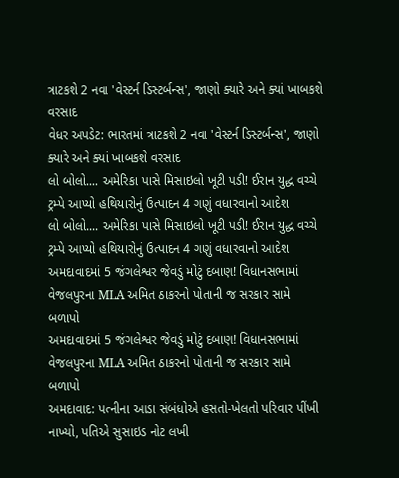ત્રાટકશે 2 નવા 'વેસ્ટર્ન ડિસ્ટર્બન્સ', જાણો ક્યારે અને ક્યાં ખાબકશે વરસાદ
વેધર અપડેટ: ભારતમાં ત્રાટકશે 2 નવા 'વેસ્ટર્ન ડિસ્ટર્બન્સ', જાણો ક્યારે અને ક્યાં ખાબકશે વરસાદ
લો બોલો.... અમેરિકા પાસે મિસાઇલો ખૂટી પડી! ઈરાન યુદ્ધ વચ્ચે ટ્રમ્પે આપ્યો હથિયારોનું ઉત્પાદન 4 ગણું વધારવાનો આદેશ
લો બોલો.... અમેરિકા પાસે મિસાઇલો ખૂટી પડી! ઈરાન યુદ્ધ વચ્ચે ટ્રમ્પે આપ્યો હથિયારોનું ઉત્પાદન 4 ગણું વધારવાનો આદેશ
અમદાવાદમાં 5 જંગલેશ્વર જેવડું મોટું દબાણ! વિધાનસભામાં વેજલપુરના MLA અમિત ઠાકરનો પોતાની જ સરકાર સામે બળાપો
અમદાવાદમાં 5 જંગલેશ્વર જેવડું મોટું દબાણ! વિધાનસભામાં વેજલપુરના MLA અમિત ઠાકરનો પોતાની જ સરકાર સામે બળાપો
અમદાવાદ: પત્નીના આડા સંબંધોએ હસતો-ખેલતો પરિવાર પીંખી નાખ્યો, પતિએ સુસાઇડ નોટ લખી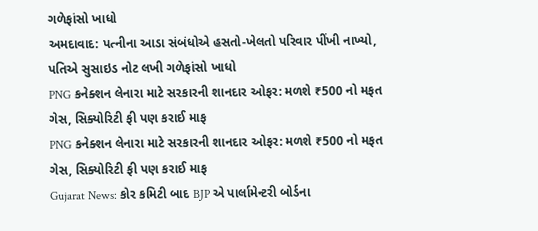ગળેફાંસો ખાધો
અમદાવાદ: પત્નીના આડા સંબંધોએ હસતો-ખેલતો પરિવાર પીંખી નાખ્યો, પતિએ સુસાઇડ નોટ લખી ગળેફાંસો ખાધો
PNG કનેક્શન લેનારા માટે સરકારની શાનદાર ઓફર: મળશે ₹500 નો મફત ગેસ, સિક્યોરિટી ફી પણ કરાઈ માફ
PNG કનેક્શન લેનારા માટે સરકારની શાનદાર ઓફર: મળશે ₹500 નો મફત ગેસ, સિક્યોરિટી ફી પણ કરાઈ માફ
Gujarat News: કોર કમિટી બાદ BJP એ પાર્લામેન્ટરી બોર્ડના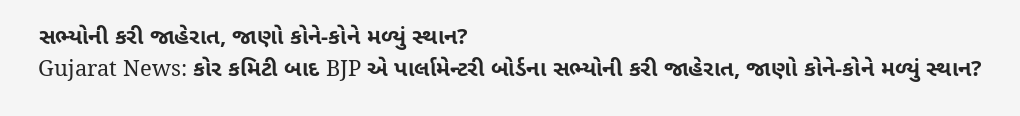સભ્યોની કરી જાહેરાત, જાણો કોને-કોને મળ્યું સ્થાન?
Gujarat News: કોર કમિટી બાદ BJP એ પાર્લામેન્ટરી બોર્ડના સભ્યોની કરી જાહેરાત, જાણો કોને-કોને મળ્યું સ્થાન?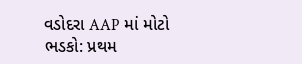વડોદરા AAP માં મોટો ભડકો: પ્રથમ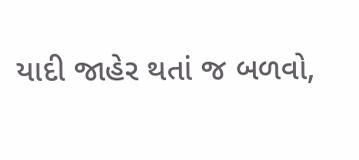યાદી જાહેર થતાં જ બળવો,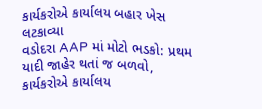કાર્યકરોએ કાર્યાલય બહાર ખેસ લટકાવ્યા
વડોદરા AAP માં મોટો ભડકો: પ્રથમ યાદી જાહેર થતાં જ બળવો, કાર્યકરોએ કાર્યાલય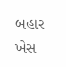બહાર ખેસ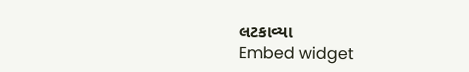લટકાવ્યા
Embed widget